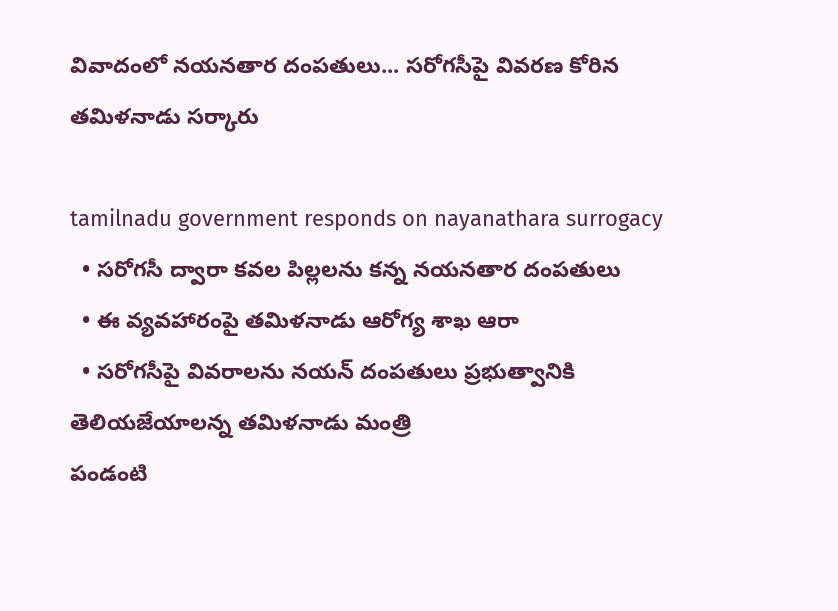వివాదంలో న‌య‌న‌తార దంప‌తులు... స‌రోగ‌సీపై వివ‌ర‌ణ కోరిన త‌మిళ‌నాడు స‌ర్కారు

tamilnadu government responds on nayanathara surrogacy
  • స‌రోగ‌సీ ద్వారా క‌వ‌ల పిల్ల‌లను క‌న్న న‌య‌నతార దంప‌తులు
  • ఈ వ్య‌వ‌హారంపై త‌మిళ‌నాడు ఆరోగ్య శాఖ ఆరా
  • స‌రోగ‌సీపై వివ‌రాల‌ను న‌య‌న్ దంపతులు ప్ర‌భుత్వానికి తెలియజేయాల‌న్న త‌మిళ‌నాడు మంత్రి
పండంటి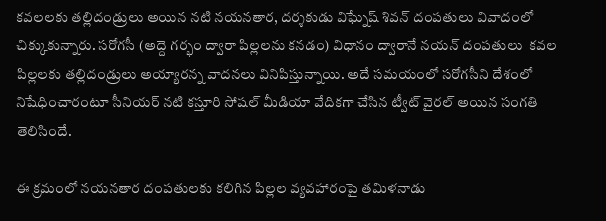క‌వ‌ల‌ల‌కు త‌ల్లిదండ్రులు అయిన న‌టి న‌య‌న‌తార, ద‌ర్శ‌కుడు విఘ్నేష్ శివ‌న్ దంప‌తులు వివాదంలో చిక్కుకున్నారు. స‌రోగ‌సీ (అద్దె గ‌ర్భం ద్వారా పిల్ల‌ల‌ను క‌నడం) విధానం ద్వారానే న‌య‌న్ దంప‌తులు  క‌వ‌ల పిల్ల‌ల‌కు త‌ల్లిదండ్రులు అయ్యార‌న్న వాద‌న‌లు వినిపిస్తున్నాయి. అదే స‌మ‌యంలో స‌రోగ‌సీని దేశంలో నిషేధించారంటూ సీనియ‌ర్ న‌టి క‌స్తూరి సోష‌ల్ మీడియా వేదిక‌గా చేసిన ట్వీట్ వైర‌ల్ అయిన సంగ‌తి తెలిసిందే.

ఈ క్ర‌మంలో న‌య‌న‌తార దంపతుల‌కు క‌లిగిన పిల్ల‌ల వ్య‌వహారంపై త‌మిళ‌నాడు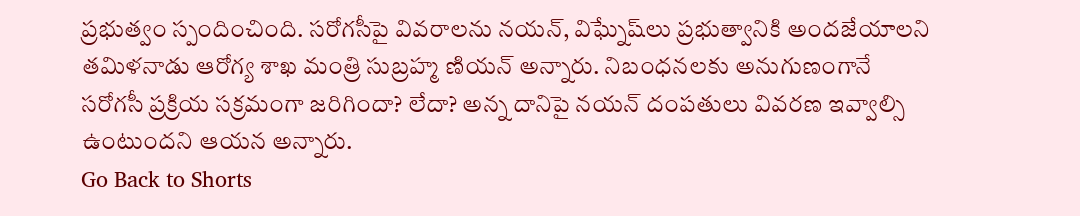ప్ర‌భుత్వం స్పందించింది. స‌రోగ‌సీపై వివ‌రాల‌ను న‌య‌న్‌, విఘ్నేష్‌లు ప్ర‌భుత్వానికి అంద‌జేయాల‌ని త‌మిళ‌నాడు ఆరోగ్య శాఖ మంత్రి సుబ్ర‌హ్మ ణియ‌న్ అన్నారు. నిబంధనలకు అనుగుణంగానే స‌రోగ‌సీ ప్రక్రియ స‌క్ర‌మంగా జ‌రిగిందా? లేదా? అన్న దానిపై న‌య‌న్ దంపతులు వివ‌ర‌ణ ఇవ్వాల్సి ఉంటుందని ఆయ‌న అన్నారు.
Go Back to Shorts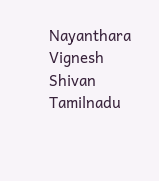Nayanthara
Vignesh Shivan
Tamilnadu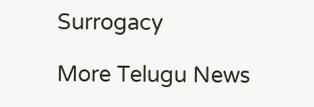Surrogacy

More Telugu News